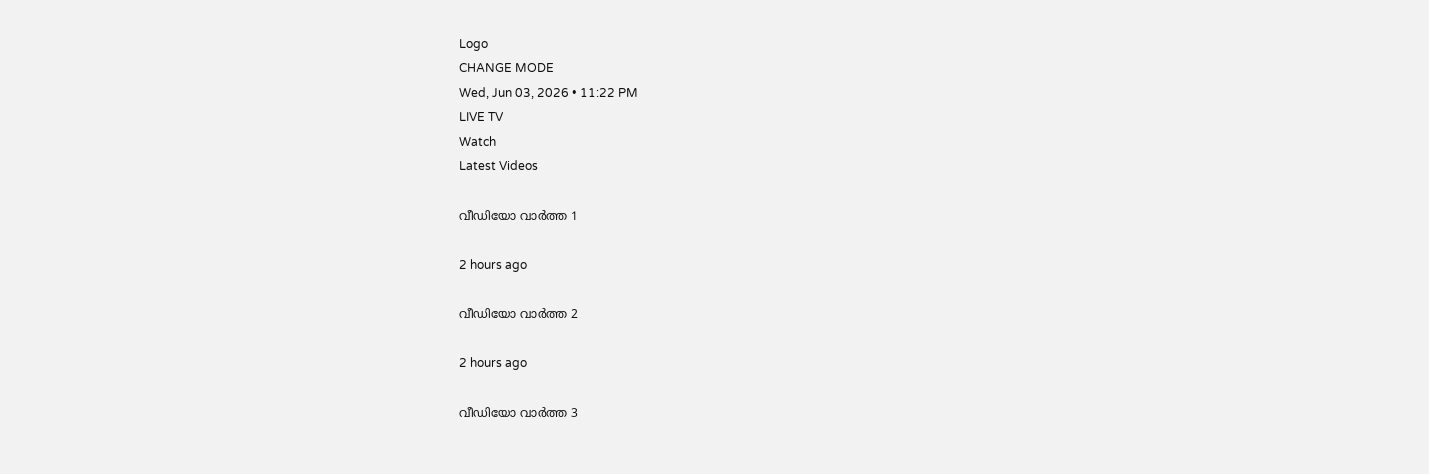Logo
CHANGE MODE
Wed, Jun 03, 2026 • 11:22 PM
LIVE TV
Watch
Latest Videos

വീഡിയോ വാർത്ത 1

2 hours ago

വീഡിയോ വാർത്ത 2

2 hours ago

വീഡിയോ വാർത്ത 3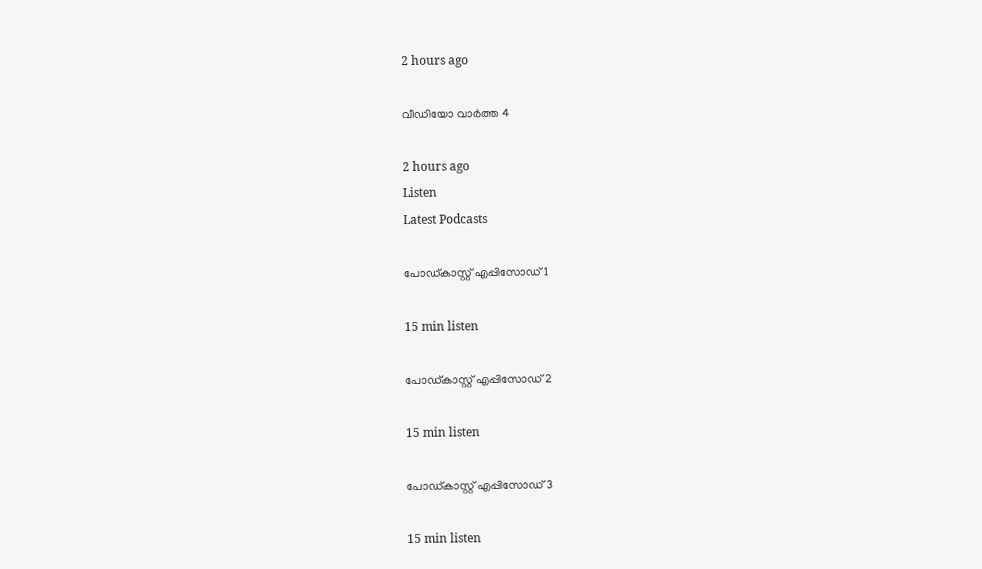2 hours ago

വീഡിയോ വാർത്ത 4

2 hours ago
Listen
Latest Podcasts

പോഡ്കാസ്റ്റ് എപ്പിസോഡ് 1

15 min listen

പോഡ്കാസ്റ്റ് എപ്പിസോഡ് 2

15 min listen

പോഡ്കാസ്റ്റ് എപ്പിസോഡ് 3

15 min listen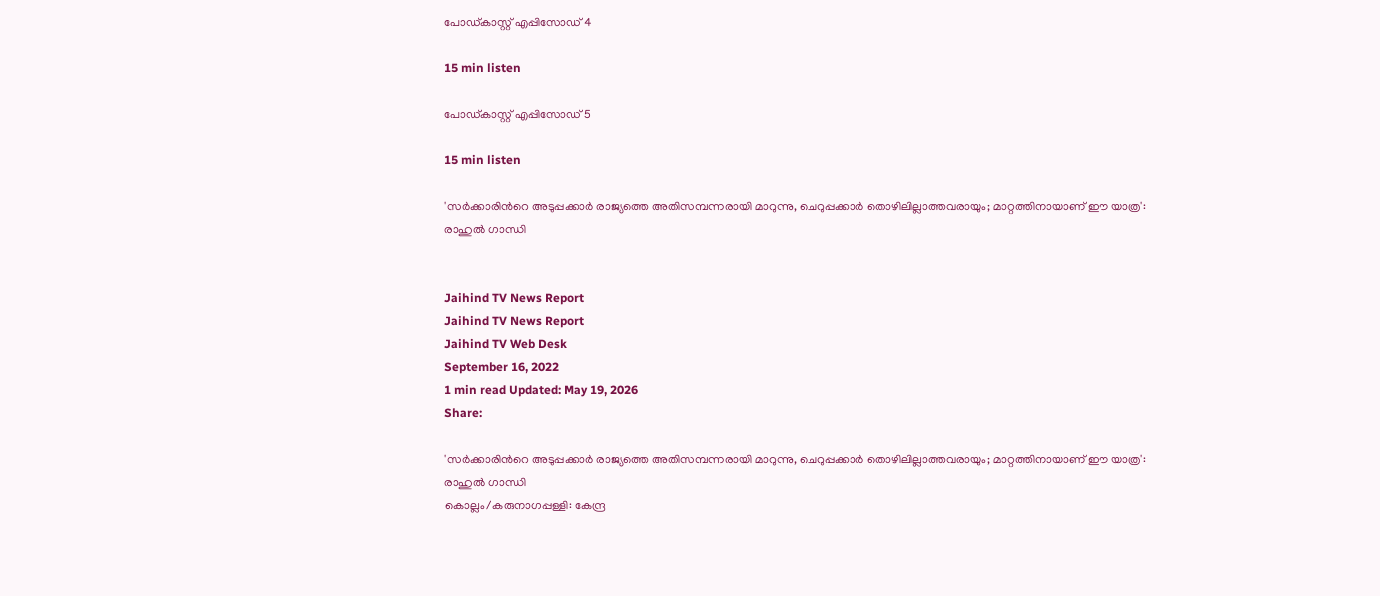പോഡ്കാസ്റ്റ് എപ്പിസോഡ് 4

15 min listen

പോഡ്കാസ്റ്റ് എപ്പിസോഡ് 5

15 min listen

'സര്‍ക്കാരിന്‍റെ അടുപ്പക്കാര്‍ രാജ്യത്തെ അതിസമ്പന്നരായി മാറുന്നു, ചെറുപ്പക്കാര്‍ തൊഴിലില്ലാത്തവരായും; മാറ്റത്തിനായാണ് ഈ യാത്ര': രാഹുല്‍ ഗാന്ധി


Jaihind TV News Report
Jaihind TV News Report
Jaihind TV Web Desk
September 16, 2022
1 min read Updated: May 19, 2026
Share:

'സര്‍ക്കാരിന്‍റെ അടുപ്പക്കാര്‍ രാജ്യത്തെ അതിസമ്പന്നരായി മാറുന്നു, ചെറുപ്പക്കാര്‍ തൊഴിലില്ലാത്തവരായും; മാറ്റത്തിനായാണ് ഈ യാത്ര': രാഹുല്‍ ഗാന്ധി
കൊല്ലം/കരുനാഗപ്പള്ളി: കേന്ദ്ര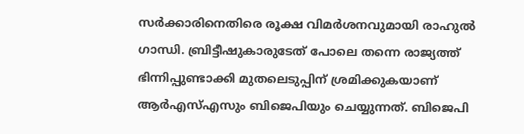സര്‍ക്കാരിനെതിരെ രൂക്ഷ വിമർശനവുമായി രാഹുല്‍ ഗാന്ധി. ബ്രിട്ടീഷുകാരുടേത് പോലെ തന്നെ രാജ്യത്ത് ഭിന്നിപ്പുണ്ടാക്കി മുതലെടുപ്പിന് ശ്രമിക്കുകയാണ് ആര്‍എസ്എസും ബിജെപിയും ചെയ്യുന്നത്. ബിജെപി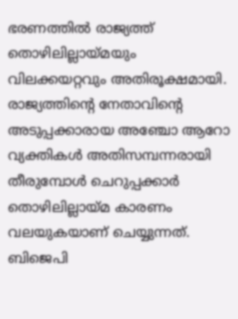ഭരണത്തില്‍ രാജ്യത്ത് തൊഴിലില്ലായ്മയും വിലക്കയറ്റവും അതിരൂക്ഷമായി. രാജ്യത്തിന്‍റെ നേതാവിന്‍റെ അടുപ്പക്കാരായ അഞ്ചോ ആറോ വ്യക്തികള്‍ അതിസമ്പന്നരായി തീരുമ്പോള്‍ ചെറുപ്പക്കാര്‍ തൊഴിലില്ലായ്മ കാരണം വലയുകയാണ് ചെയ്യുന്നത്. ബിജെപി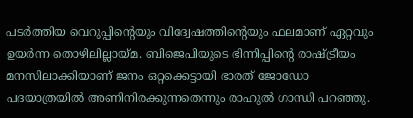പടർത്തിയ വെറുപ്പിന്‍റെയും വിദ്വേഷത്തിന്‍റെയും ഫലമാണ് ഏറ്റവും ഉയർന്ന തൊഴിലില്ലായ്മ. ബിജെപിയുടെ ഭിന്നിപ്പിന്‍റെ രാഷ്ട്രീയം മനസിലാക്കിയാണ് ജനം ഒറ്റക്കെട്ടായി ഭാരത് ജോഡോ പദയാത്രയില്‍ അണിനിരക്കുന്നതെന്നും രാഹുല്‍ ഗാന്ധി പറഞ്ഞു.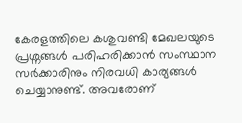കേരളത്തിലെ കശുവണ്ടി മേഖലയുടെ പ്രശ്നങ്ങള്‍ പരിഹരിക്കാന്‍ സംസ്ഥാന സർക്കാരിനും നിരവധി കാര്യങ്ങള്‍ ചെയ്യാനുണ്ട്. അവരോണ്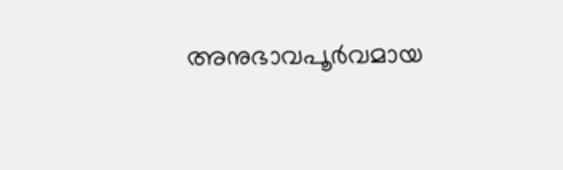അനുഭാവപൂർവമായ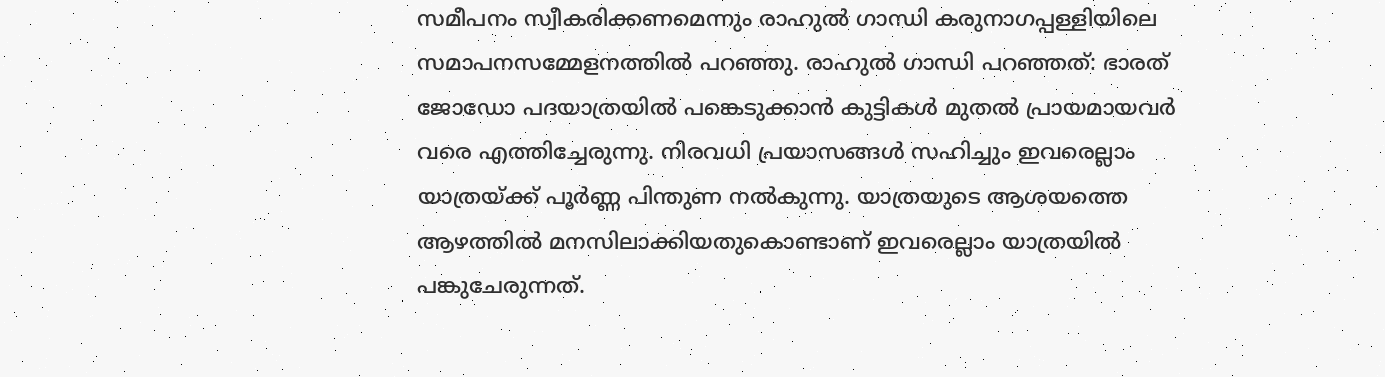സമീപനം സ്വീകരിക്കണമെന്നും രാഹുല്‍ ഗാന്ധി കരുനാഗപ്പള്ളിയിലെ സമാപനസമ്മേളനത്തില്‍ പറഞ്ഞു. രാഹുല്‍ ഗാന്ധി പറഞ്ഞത്: ഭാരത് ജോഡോ പദയാത്രയില്‍ പങ്കെടുക്കാന്‍ കുട്ടികള്‍ മുതല്‍ പ്രായമായവര്‍ വരെ എത്തിച്ചേരുന്നു. നിരവധി പ്രയാസങ്ങള്‍ സഹിച്ചും ഇവരെല്ലാം യാത്രയ്ക്ക് പൂർണ്ണ പിന്തുണ നല്‍കുന്നു. യാത്രയുടെ ആശയത്തെ ആഴത്തിൽ മനസിലാക്കിയതുകൊണ്ടാണ് ഇവരെല്ലാം യാത്രയിൽ പങ്കുചേരുന്നത്.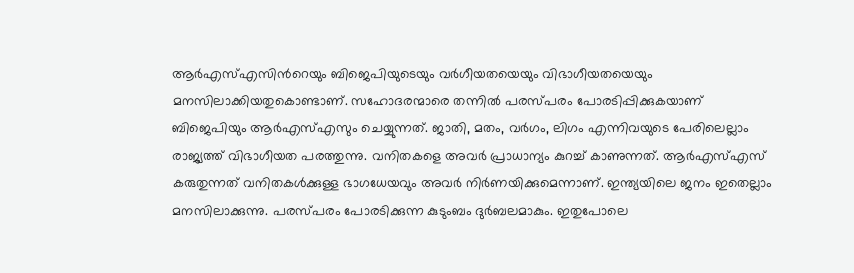ആർഎസ്എസിന്‍റെയും ബിജെപിയുടെയും വർഗീയതയെയും വിഭാഗീയതയെയും മനസിലാക്കിയതുകൊണ്ടാണ്. സഹോദരന്മാരെ തന്നില്‍ പരസ്പരം പോരടിപ്പിക്കുകയാണ് ബിജെപിയും ആര്‍എസ്എസും ചെയ്യുന്നത്. ജാതി, മതം, വർഗം, ലിഗം എന്നിവയുടെ പേരിലെല്ലാം രാജ്യത്ത് വിഭാഗീയത പരത്തുന്നു. വനിതകളെ അവര്‍ പ്രാധാന്യം കുറച്ച് കാണുന്നത്. ആർഎസ്എസ് കരുതുന്നത് വനിതകൾക്കുള്ള ഭാഗധേയവും അവർ നിർണയിക്കുമെന്നാണ്. ഇന്ത്യയിലെ ജനം ഇതെല്ലാം മനസിലാക്കുന്നു. പരസ്പരം പോരടിക്കുന്ന കുടുംബം ദുർബലമാകും. ഇതുപോലെ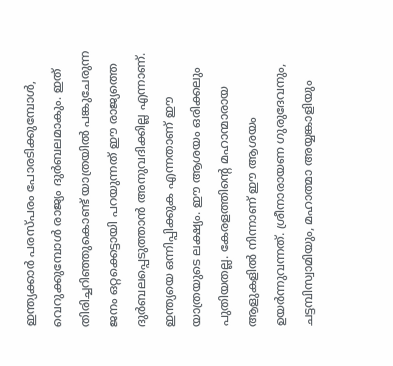ഇന്ത്യക്കാർ പരസ്പരം പോരടിക്കുമ്പോൾ, വെറുക്കുമ്പോൾ രാജ്യം ദുർബലമാകും. ഇത് തിരിച്ചറിഞ്ഞുകൊണ്ട് യാത്രയിൽ പങ്കുചേരുന്ന ജനം ഒറ്റക്കെട്ടായി പറയുന്നത് ഈ രാജ്യത്തെ ദുർബലപ്പെടുത്താൻ അനുവദിക്കില്ല എന്നാണ്. ഇന്ത്യയെ ഒന്നിപ്പിക്കുക എന്നതാണ് ഈ യാത്രയുടെ ലക്ഷ്യം. ഈ ആശയം ഒരിക്കലും പുതിയതല്ല. കേരളത്തിന്‍റെ മഹാന്മാരായ ആളുകളിൽ നിന്നാണ് ഈ ആശയം ഉയർന്നുവന്നത്. ശ്രീനാരായണ ഗുരുദേവനും, ചട്ടമ്പിസ്വാമിയും, മഹാത്മാ അയ്യങ്കാളിയും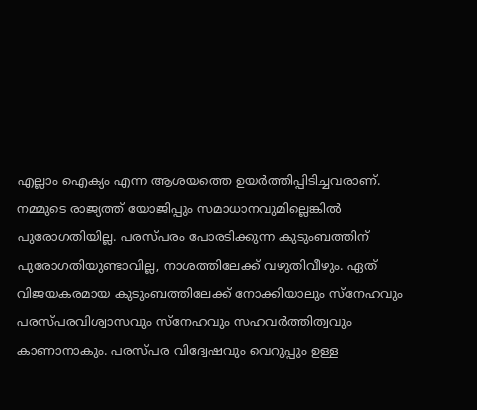എല്ലാം ഐക്യം എന്ന ആശയത്തെ ഉയർത്തിപ്പിടിച്ചവരാണ്. നമ്മുടെ രാജ്യത്ത് യോജിപ്പും സമാധാനവുമില്ലെങ്കിൽ പുരോഗതിയില്ല. പരസ്പരം പോരടിക്കുന്ന കുടുംബത്തിന് പുരോഗതിയുണ്ടാവില്ല, നാശത്തിലേക്ക് വഴുതിവീഴും. ഏത് വിജയകരമായ കുടുംബത്തിലേക്ക് നോക്കിയാലും സ്‌നേഹവും പരസ്പരവിശ്വാസവും സ്‌നേഹവും സഹവര്‍ത്തിത്വവും കാണാനാകും. പരസ്പര വിദ്വേഷവും വെറുപ്പും ഉള്ള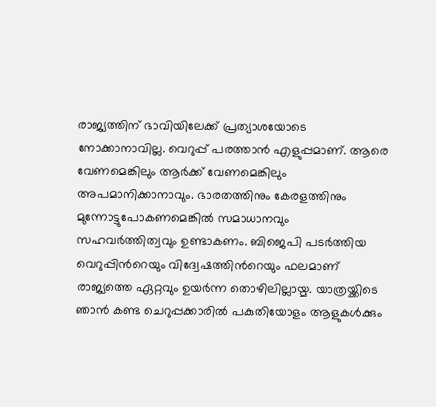രാജ്യത്തിന് ഭാവിയിലേക്ക് പ്രത്യാശയോടെ നോക്കാനാവില്ല. വെറുപ്പ് പരത്താൻ എളുപ്പമാണ്. ആരെ വേണമെങ്കിലും ആര്‍ക്ക് വേണമെങ്കിലും അപമാനിക്കാനാവും. ഭാരതത്തിനും കേരളത്തിനും മുന്നോട്ടുപോകണമെങ്കിൽ സമാധാനവും സഹവർത്തിത്വവും ഉണ്ടാകണം. ബിജെപി പടർത്തിയ വെറുപ്പിന്‍റെയും വിദ്വേഷത്തിന്‍റെയും ഫലമാണ് രാജ്യത്തെ ഏറ്റവും ഉയർന്ന തൊഴിലില്ലായ്മ. യാത്രയ്ക്കിടെ ഞാൻ കണ്ട ചെറുപ്പക്കാരിൽ പകുതിയോളം ആളുകൾക്കും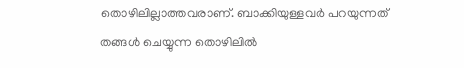തൊഴിലില്ലാത്തവരാണ്. ബാക്കിയുള്ളവർ പറയുന്നത് തങ്ങൾ ചെയ്യുന്ന തൊഴിലിൽ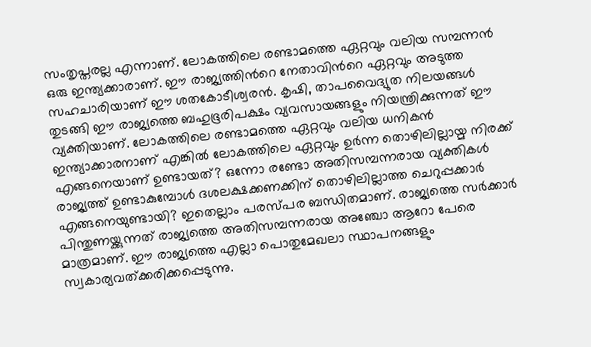സംതൃപ്തരല്ല എന്നാണ്. ലോകത്തിലെ രണ്ടാമത്തെ ഏറ്റവും വലിയ സമ്പന്നൻ ഒരു ഇന്ത്യക്കാരാണ്. ഈ രാജ്യത്തിന്‍റെ നേതാവിന്‍റെ ഏറ്റവും അടുത്ത സഹചാരിയാണ് ഈ ശതകോടീശ്വരൻ. കൃഷി, താപവൈദ്യുത നിലയങ്ങൾ തുടങ്ങി ഈ രാജ്യത്തെ ബഹുഭൂരിപക്ഷം വ്യവസായങ്ങളും നിയന്ത്രിക്കുന്നത് ഈ വ്യക്തിയാണ്. ലോകത്തിലെ രണ്ടാമത്തെ ഏറ്റവും വലിയ ധനികൻ ഇന്ത്യാക്കാരനാണ് എങ്കിൽ ലോകത്തിലെ ഏറ്റവും ഉർന്ന തൊഴിലില്ലായ്മ നിരക്ക് എങ്ങനെയാണ് ഉണ്ടായത്? ഒന്നോ രണ്ടോ അതിസമ്പന്നരായ വ്യക്തികൾ രാജ്യത്ത് ഉണ്ടാകുമ്പോൾ ദശലക്ഷക്കണക്കിന് തൊഴിലില്ലാത്ത ചെറുപ്പക്കാർ എങ്ങനെയുണ്ടായി? ഇതെല്ലാം പരസ്പര ബന്ധിതമാണ്. രാജ്യത്തെ സർക്കാർ പിന്തുണയ്ക്കുന്നത് രാജ്യത്തെ അതിസമ്പന്നരായ അഞ്ചോ ആറോ പേരെ മാത്രമാണ്. ഈ രാജ്യത്തെ എല്ലാ പൊതുമേഖലാ സ്ഥാപനങ്ങളും സ്വകാര്യവത്ക്കരിക്കപ്പെടുന്നു.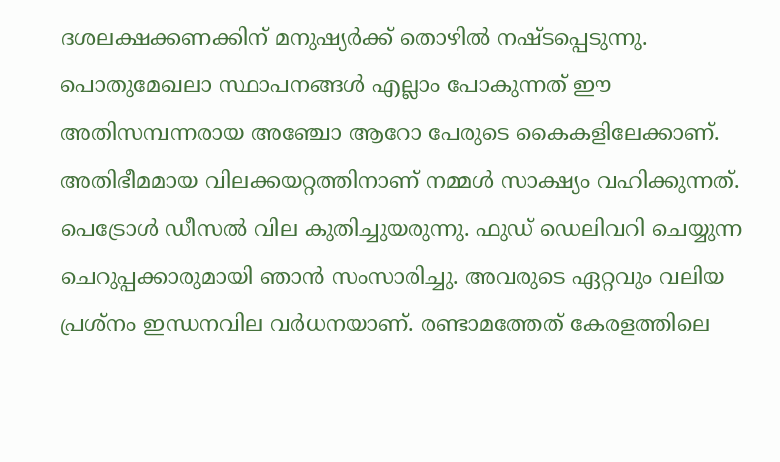ദശലക്ഷക്കണക്കിന് മനുഷ്യർക്ക് തൊഴിൽ നഷ്ടപ്പെടുന്നു. പൊതുമേഖലാ സ്ഥാപനങ്ങൾ എല്ലാം പോകുന്നത് ഈ അതിസമ്പന്നരായ അഞ്ചോ ആറോ പേരുടെ കൈകളിലേക്കാണ്. അതിഭീമമായ വിലക്കയറ്റത്തിനാണ് നമ്മൾ സാക്ഷ്യം വഹിക്കുന്നത്. പെട്രോൾ ഡീസൽ വില കുതിച്ചുയരുന്നു. ഫുഡ് ഡെലിവറി ചെയ്യുന്ന ചെറുപ്പക്കാരുമായി ഞാൻ സംസാരിച്ചു. അവരുടെ ഏറ്റവും വലിയ പ്രശ്‌നം ഇന്ധനവില വർധനയാണ്. രണ്ടാമത്തേത് കേരളത്തിലെ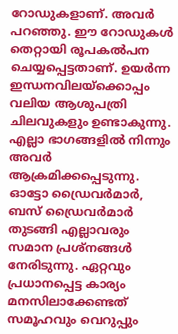റോഡുകളാണ്. അവർ പറഞ്ഞു. ഈ റോഡുകൾ തെറ്റായി രൂപകൽപന ചെയ്യപ്പെട്ടതാണ്. ഉയർന്ന ഇന്ധനവിലയ്‌ക്കൊപ്പം വലിയ ആശുപത്രി ചിലവുകളും ഉണ്ടാകുന്നു. എല്ലാ ഭാഗങ്ങളിൽ നിന്നും അവർ ആക്രമിക്കപ്പെടുന്നു. ഓട്ടോ ഡ്രൈവർമാർ, ബസ് ഡ്രൈവർമാർ തുടങ്ങി എല്ലാവരും സമാന പ്രശ്‌നങ്ങള്‍ നേരിടുന്നു. ഏറ്റവും പ്രധാനപ്പെട്ട കാര്യം മനസിലാക്കേണ്ടത് സമൂഹവും വെറുപ്പും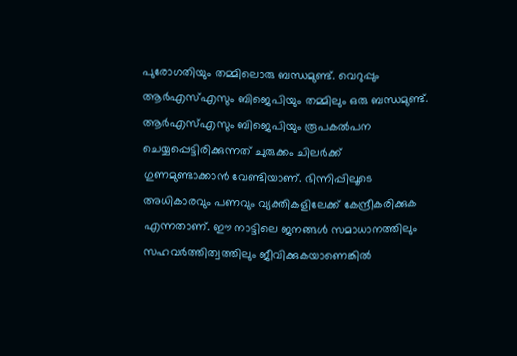പുരോഗതിയും തമ്മിലൊരു ബന്ധമുണ്ട്. വെറുപ്പും ആർഎസ്എസും ബിജെപിയും തമ്മിലും ഒരു ബന്ധമുണ്ട്. ആര്‍എസ്എസും ബിജെപിയും രൂപകൽപന ചെയ്യപ്പെട്ടിരിക്കുന്നത് ചുരുക്കം ചിലർക്ക് ഗുണമുണ്ടാക്കാൻ വേണ്ടിയാണ്. ഭിന്നിപ്പിലൂടെ അധികാരവും പണവും വ്യക്തികളിലേക്ക് കേന്ദ്രീകരിക്കുക എന്നതാണ്. ഈ നാട്ടിലെ ജനങ്ങൾ സമാധാനത്തിലും സഹവർത്തിത്വത്തിലും ജീവിക്കുകയാണെങ്കിൽ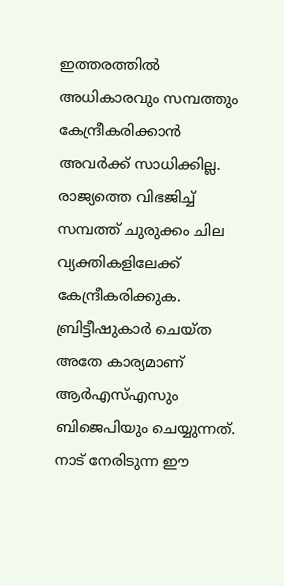ഇത്തരത്തിൽ അധികാരവും സമ്പത്തും കേന്ദ്രീകരിക്കാൻ അവർക്ക് സാധിക്കില്ല. രാജ്യത്തെ വിഭജിച്ച് സമ്പത്ത് ചുരുക്കം ചില വ്യക്തികളിലേക്ക് കേന്ദ്രീകരിക്കുക. ബ്രിട്ടീഷുകാർ ചെയ്ത അതേ കാര്യമാണ് ആർഎസ്എസും ബിജെപിയും ചെയ്യുന്നത്. നാട് നേരിടുന്ന ഈ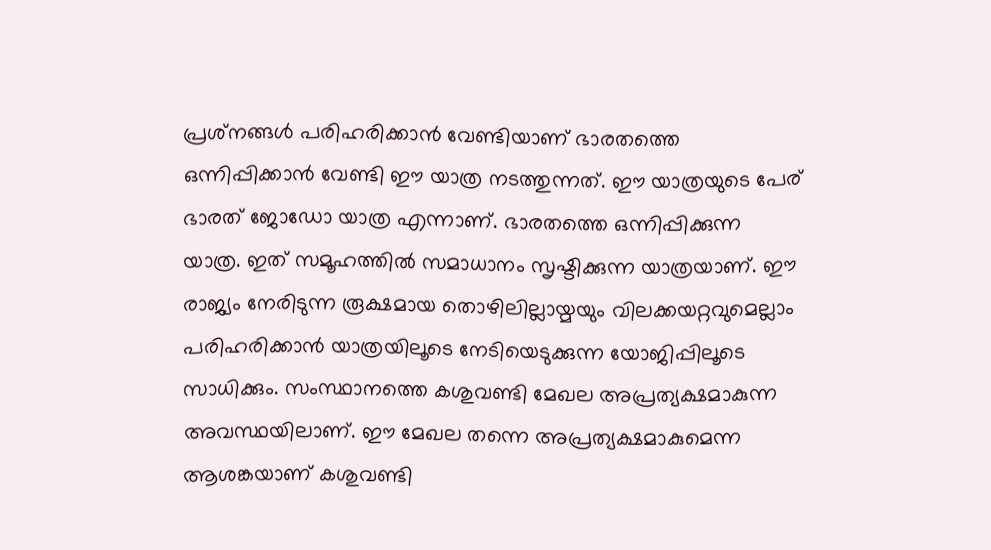പ്രശ്‌നങ്ങൾ പരിഹരിക്കാൻ വേണ്ടിയാണ് ഭാരതത്തെ ഒന്നിപ്പിക്കാൻ വേണ്ടി ഈ യാത്ര നടത്തുന്നത്. ഈ യാത്രയുടെ പേര് ഭാരത് ജോഡോ യാത്ര എന്നാണ്. ഭാരതത്തെ ഒന്നിപ്പിക്കുന്ന യാത്ര. ഇത് സമൂഹത്തിൽ സമാധാനം സൃഷ്ടിക്കുന്ന യാത്രയാണ്. ഈ രാജ്യം നേരിടുന്ന രൂക്ഷമായ തൊഴിലില്ലായ്മയും വിലക്കയറ്റവുമെല്ലാം പരിഹരിക്കാൻ യാത്രയിലൂടെ നേടിയെടുക്കുന്ന യോജിപ്പിലൂടെ സാധിക്കും. സംസ്ഥാനത്തെ കശുവണ്ടി മേഖല അപ്രത്യക്ഷമാകുന്ന അവസ്ഥയിലാണ്. ഈ മേഖല തന്നെ അപ്രത്യക്ഷമാകുമെന്ന ആശങ്കയാണ് കശുവണ്ടി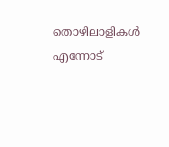തൊഴിലാളികള്‍ എന്നോട്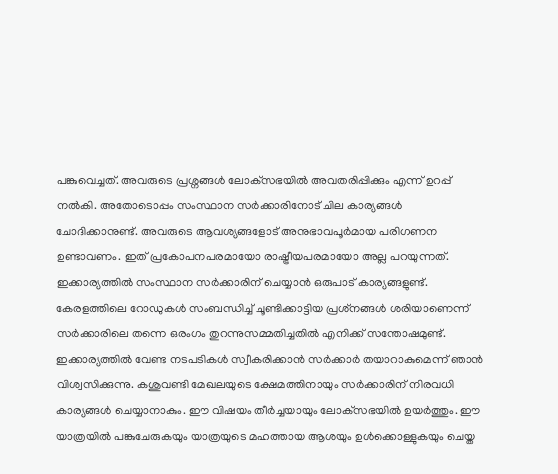പങ്കുവെച്ചത്. അവരുടെ പ്രശ്നങ്ങള്‍ ലോക്‌സഭയിൽ അവതരിപ്പിക്കും എന്ന് ഉറപ്പ് നൽകി. അതോടൊപ്പം സംസ്ഥാന സർക്കാരിനോട് ചില കാര്യങ്ങൾ ചോദിക്കാനുണ്ട്. അവരുടെ ആവശ്യങ്ങളോട് അനുഭാവപൂർമായ പരിഗണന ഉണ്ടാവണം. ഇത് പ്രകോപനപരമായോ രാഷ്ട്രീയപരമായോ അല്ല പറയുന്നത്. ഇക്കാര്യത്തില്‍ സംസ്ഥാന സർക്കാരിന് ചെയ്യാൻ ഒരുപാട് കാര്യങ്ങളുണ്ട്. കേരളത്തിലെ റോഡുകൾ സംബന്ധിച്ച് ചൂണ്ടിക്കാട്ടിയ പ്രശ്‌നങ്ങള്‍ ശരിയാണെന്ന് സർക്കാരിലെ തന്നെ ഒരംഗം തുറന്നുസമ്മതിച്ചതിൽ എനിക്ക് സന്തോഷമുണ്ട്. ഇക്കാര്യത്തിൽ വേണ്ട നടപടികൾ സ്വീകരിക്കാൻ സർക്കാർ തയാറാകുമെന്ന് ഞാൻ വിശ്വസിക്കുന്നു. കശുവണ്ടി മേഖലയുടെ ക്ഷേമത്തിനായും സർക്കാരിന് നിരവധി കാര്യങ്ങൾ ചെയ്യാനാകും. ഈ വിഷയം തീർച്ചയായും ലോക്‌സഭയിൽ ഉയർത്തും. ഈ യാത്രയിൽ പങ്കുചേരുകയും യാത്രയുടെ മഹത്തായ ആശയും ഉൾക്കൊള്ളുകയും ചെയ്ത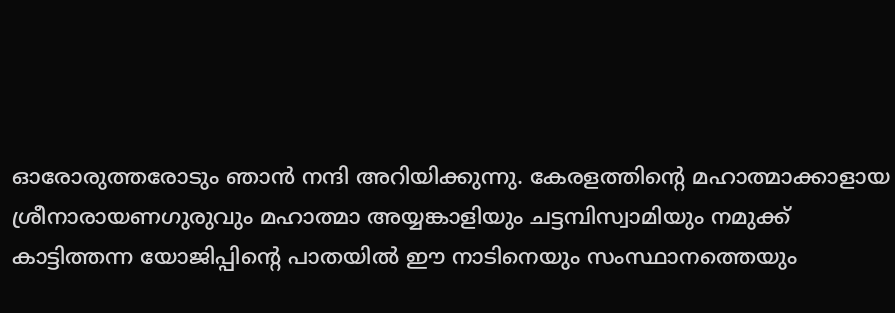ഓരോരുത്തരോടും ഞാൻ നന്ദി അറിയിക്കുന്നു. കേരളത്തിന്‍റെ മഹാത്മാക്കാളായ ശ്രീനാരായണഗുരുവും മഹാത്മാ അയ്യങ്കാളിയും ചട്ടമ്പിസ്വാമിയും നമുക്ക് കാട്ടിത്തന്ന യോജിപ്പിന്‍റെ പാതയിൽ ഈ നാടിനെയും സംസ്ഥാനത്തെയും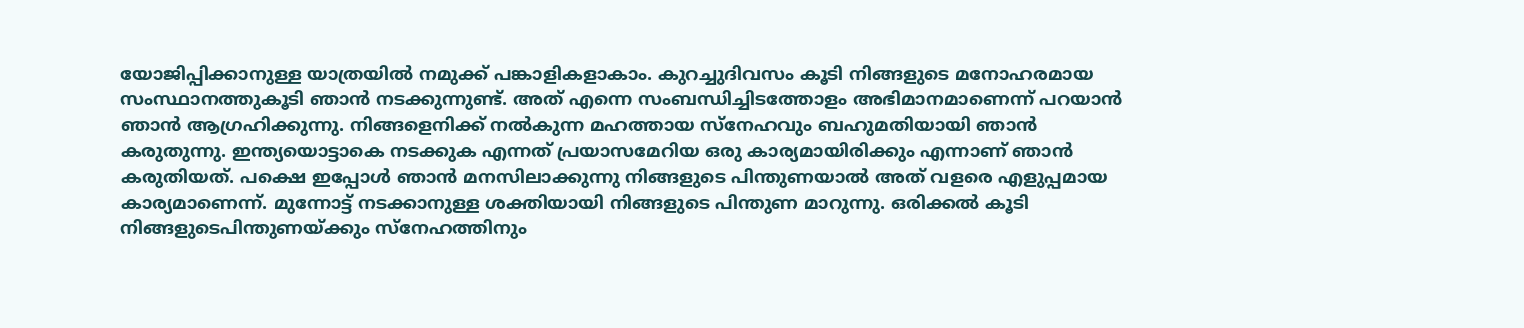യോജിപ്പിക്കാനുള്ള യാത്രയിൽ നമുക്ക് പങ്കാളികളാകാം. കുറച്ചുദിവസം കൂടി നിങ്ങളുടെ മനോഹരമായ സംസ്ഥാനത്തുകൂടി ഞാന്‍ നടക്കുന്നുണ്ട്. അത് എന്നെ സംബന്ധിച്ചിടത്തോളം അഭിമാനമാണെന്ന് പറയാൻ ഞാൻ ആഗ്രഹിക്കുന്നു. നിങ്ങളെനിക്ക് നൽകുന്ന മഹത്തായ സ്‌നേഹവും ബഹുമതിയായി ഞാന്‍ കരുതുന്നു. ഇന്ത്യയൊട്ടാകെ നടക്കുക എന്നത് പ്രയാസമേറിയ ഒരു കാര്യമായിരിക്കും എന്നാണ് ഞാൻ കരുതിയത്. പക്ഷെ ഇപ്പോൾ ഞാൻ മനസിലാക്കുന്നു നിങ്ങളുടെ പിന്തുണയാൽ അത് വളരെ എളുപ്പമായ കാര്യമാണെന്ന്. മുന്നോട്ട് നടക്കാനുള്ള ശക്തിയായി നിങ്ങളുടെ പിന്തുണ മാറുന്നു. ഒരിക്കൽ കൂടി നിങ്ങളുടെപിന്തുണയ്ക്കും സ്‌നേഹത്തിനും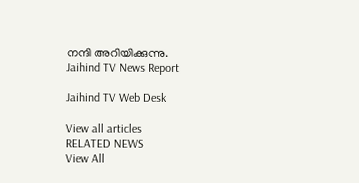നന്ദി അറിയിക്കുന്നു.
Jaihind TV News Report

Jaihind TV Web Desk

View all articles
RELATED NEWS
View All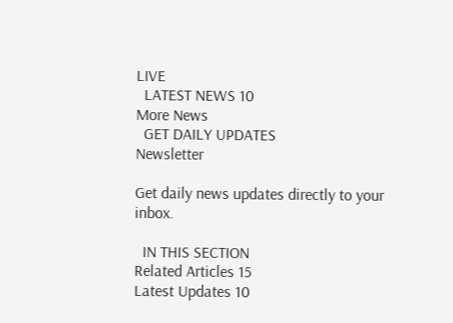LIVE
  LATEST NEWS 10
More News
  GET DAILY UPDATES
Newsletter

Get daily news updates directly to your inbox.

  IN THIS SECTION
Related Articles 15
Latest Updates 10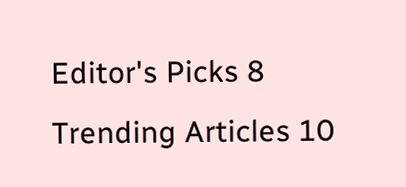Editor's Picks 8
Trending Articles 10